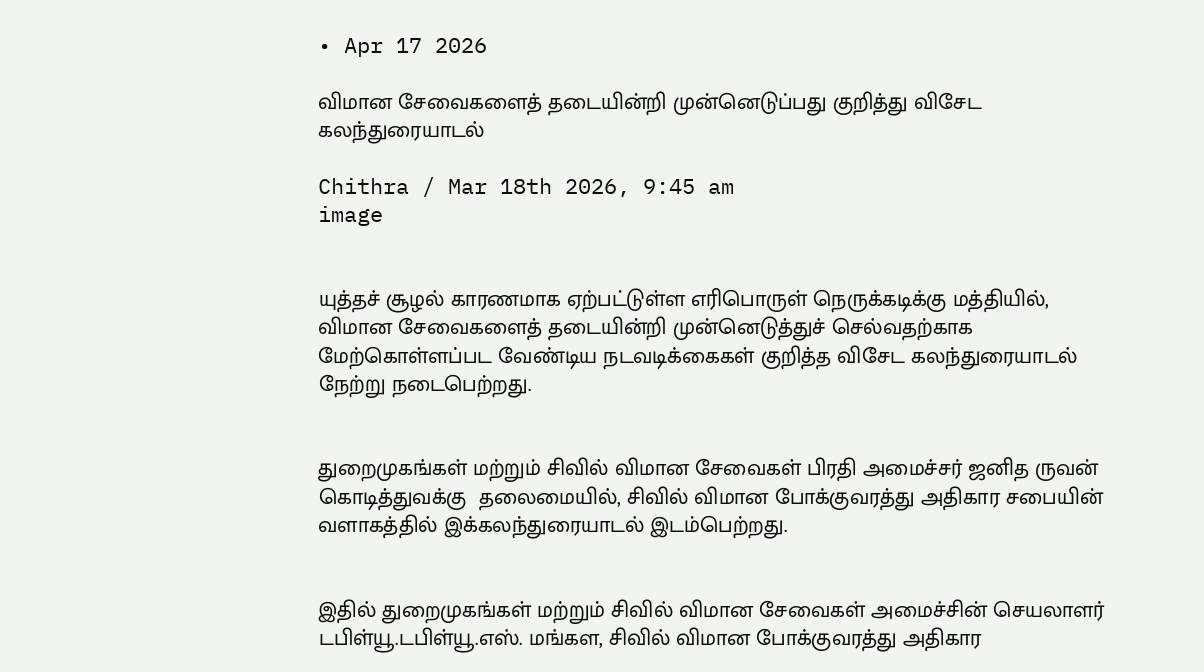• Apr 17 2026

விமான சேவைகளைத் தடையின்றி முன்னெடுப்பது குறித்து விசேட கலந்துரையாடல்

Chithra / Mar 18th 2026, 9:45 am
image


யுத்தச் சூழல் காரணமாக ஏற்பட்டுள்ள எரிபொருள் நெருக்கடிக்கு மத்தியில், விமான சேவைகளைத் தடையின்றி முன்னெடுத்துச் செல்வதற்காக மேற்கொள்ளப்பட வேண்டிய நடவடிக்கைகள் குறித்த விசேட கலந்துரையாடல் நேற்று நடைபெற்றது.


துறைமுகங்கள் மற்றும் சிவில் விமான சேவைகள் பிரதி அமைச்சர் ஜனித ருவன் கொடித்துவக்கு  தலைமையில், சிவில் விமான போக்குவரத்து அதிகார சபையின் வளாகத்தில் இக்கலந்துரையாடல் இடம்பெற்றது.


இதில் துறைமுகங்கள் மற்றும் சிவில் விமான சேவைகள் அமைச்சின் செயலாளர் டபிள்யூ.டபிள்யூ.எஸ். மங்கள, சிவில் விமான போக்குவரத்து அதிகார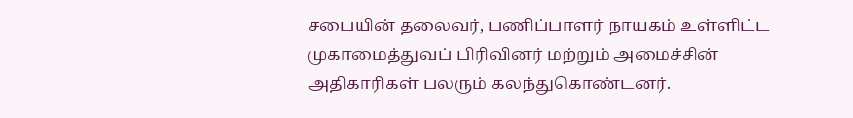சபையின் தலைவர், பணிப்பாளர் நாயகம் உள்ளிட்ட முகாமைத்துவப் பிரிவினர் மற்றும் அமைச்சின் அதிகாரிகள் பலரும் கலந்துகொண்டனர்.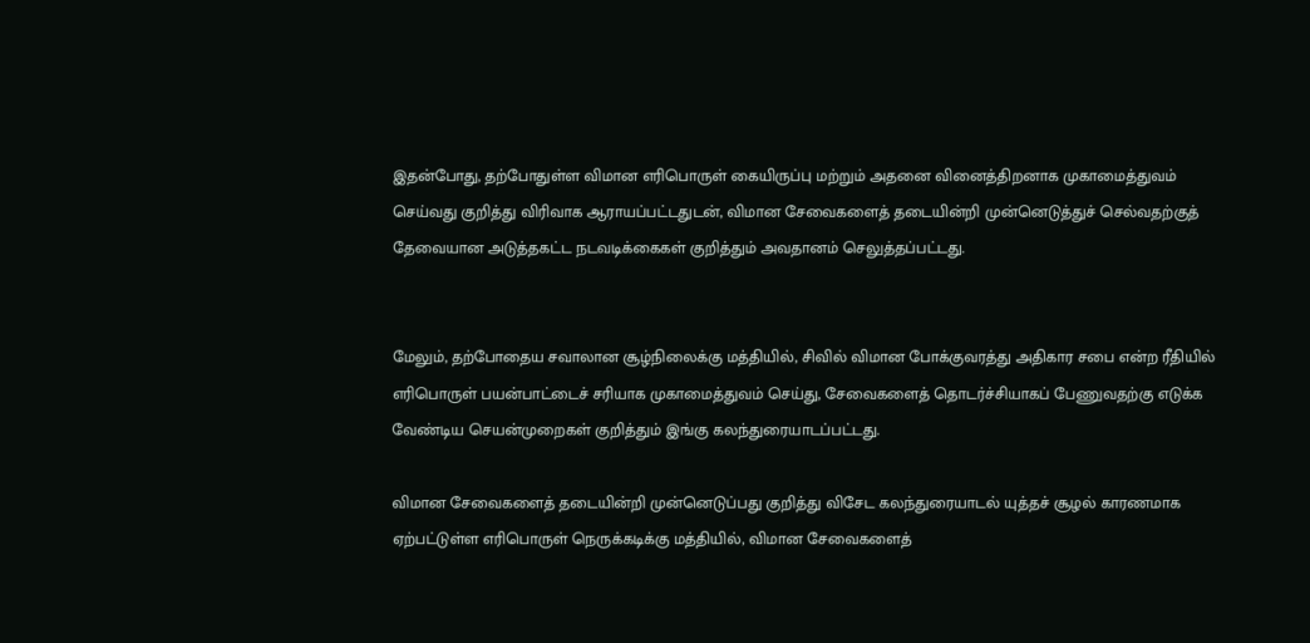இதன்போது, தற்போதுள்ள விமான எரிபொருள் கையிருப்பு மற்றும் அதனை வினைத்திறனாக முகாமைத்துவம் செய்வது குறித்து விரிவாக ஆராயப்பட்டதுடன், விமான சேவைகளைத் தடையின்றி முன்னெடுத்துச் செல்வதற்குத் தேவையான அடுத்தகட்ட நடவடிக்கைகள் குறித்தும் அவதானம் செலுத்தப்பட்டது.


மேலும், தற்போதைய சவாலான சூழ்நிலைக்கு மத்தியில், சிவில் விமான போக்குவரத்து அதிகார சபை என்ற ரீதியில் எரிபொருள் பயன்பாட்டைச் சரியாக முகாமைத்துவம் செய்து, சேவைகளைத் தொடர்ச்சியாகப் பேணுவதற்கு எடுக்க வேண்டிய செயன்முறைகள் குறித்தும் இங்கு கலந்துரையாடப்பட்டது.

விமான சேவைகளைத் தடையின்றி முன்னெடுப்பது குறித்து விசேட கலந்துரையாடல் யுத்தச் சூழல் காரணமாக ஏற்பட்டுள்ள எரிபொருள் நெருக்கடிக்கு மத்தியில், விமான சேவைகளைத்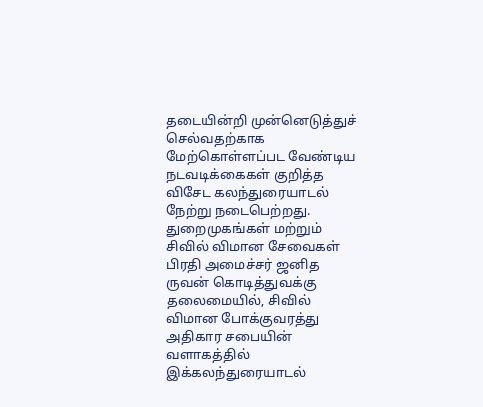தடையின்றி முன்னெடுத்துச் செல்வதற்காக மேற்கொள்ளப்பட வேண்டிய நடவடிக்கைகள் குறித்த விசேட கலந்துரையாடல் நேற்று நடைபெற்றது. துறைமுகங்கள் மற்றும் சிவில் விமான சேவைகள் பிரதி அமைச்சர் ஜனித ருவன் கொடித்துவக்கு  தலைமையில், சிவில் விமான போக்குவரத்து அதிகார சபையின் வளாகத்தில் இக்கலந்துரையாடல்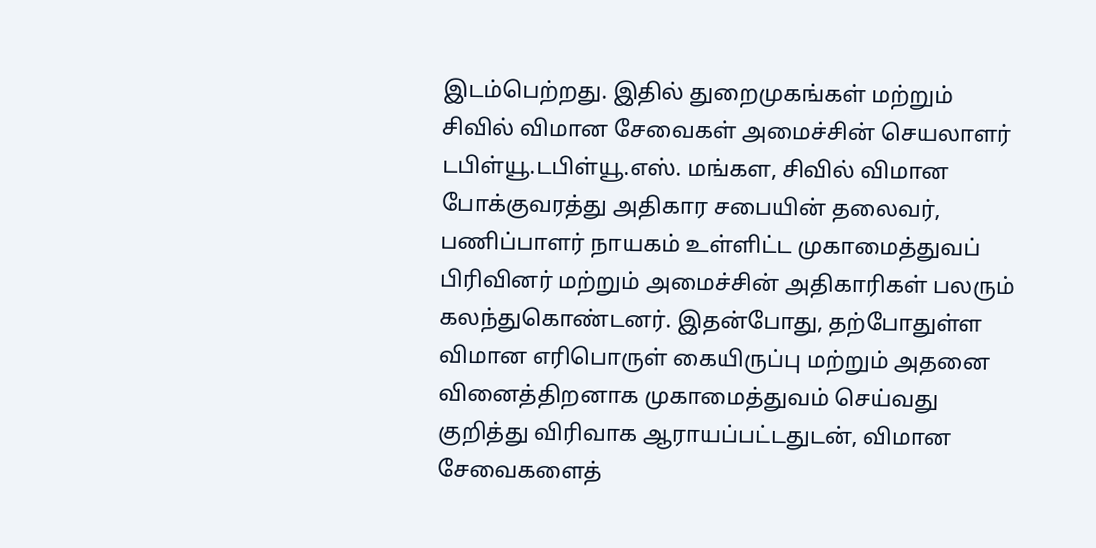இடம்பெற்றது. இதில் துறைமுகங்கள் மற்றும் சிவில் விமான சேவைகள் அமைச்சின் செயலாளர் டபிள்யூ.டபிள்யூ.எஸ். மங்கள, சிவில் விமான போக்குவரத்து அதிகார சபையின் தலைவர், பணிப்பாளர் நாயகம் உள்ளிட்ட முகாமைத்துவப் பிரிவினர் மற்றும் அமைச்சின் அதிகாரிகள் பலரும் கலந்துகொண்டனர். இதன்போது, தற்போதுள்ள விமான எரிபொருள் கையிருப்பு மற்றும் அதனை வினைத்திறனாக முகாமைத்துவம் செய்வது குறித்து விரிவாக ஆராயப்பட்டதுடன், விமான சேவைகளைத்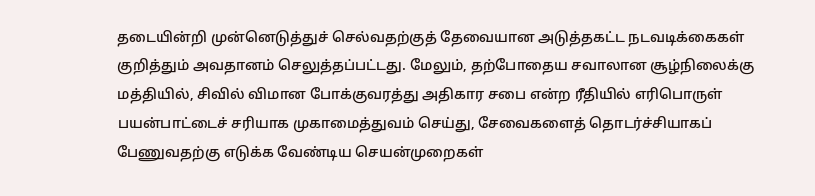தடையின்றி முன்னெடுத்துச் செல்வதற்குத் தேவையான அடுத்தகட்ட நடவடிக்கைகள் குறித்தும் அவதானம் செலுத்தப்பட்டது. மேலும், தற்போதைய சவாலான சூழ்நிலைக்கு மத்தியில், சிவில் விமான போக்குவரத்து அதிகார சபை என்ற ரீதியில் எரிபொருள் பயன்பாட்டைச் சரியாக முகாமைத்துவம் செய்து, சேவைகளைத் தொடர்ச்சியாகப் பேணுவதற்கு எடுக்க வேண்டிய செயன்முறைகள்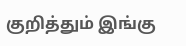குறித்தும் இங்கு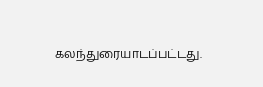கலந்துரையாடப்பட்டது.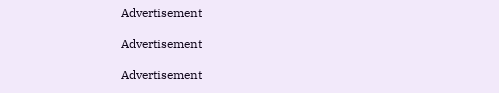Advertisement

Advertisement

Advertisement